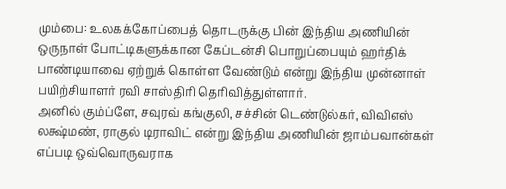மும்பை: உலகக்கோப்பைத் தொடருக்கு பின் இந்திய அணியின் ஒருநாள் போட்டிகளுக்கான கேப்டன்சி பொறுப்பையும் ஹர்திக் பாண்டியாவை ஏற்றுக் கொள்ள வேண்டும் என்று இந்திய முன்னாள் பயிற்சியாளர் ரவி சாஸ்திரி தெரிவித்துள்ளார்.
அனில் கும்ப்ளே, சவுரவ் கங்குலி, சச்சின் டெண்டுல்கர், விவிஎஸ் லக்ஷ்மண், ராகுல் டிராவிட் என்று இந்திய அணியின் ஜாம்பவான்கள் எப்படி ஒவ்வொருவராக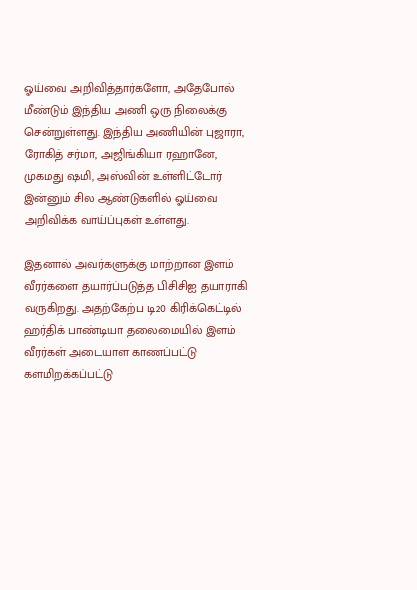ஓய்வை அறிவித்தார்களோ, அதேபோல் மீண்டும் இந்திய அணி ஒரு நிலைக்கு சென்றுள்ளது. இந்திய அணியின் புஜாரா, ரோகித் சர்மா, அஜிங்கியா ரஹானே, முகமது ஷமி, அஸ்வின் உள்ளிட்டோர் இன்னும் சில ஆண்டுகளில் ஓய்வை அறிவிக்க வாய்ப்புகள் உள்ளது.

இதனால் அவர்களுக்கு மாற்றான இளம் வீரர்களை தயார்ப்படுத்த பிசிசிஐ தயாராகி வருகிறது. அதற்கேற்ப டி20 கிரிக்கெட்டில் ஹர்திக் பாண்டியா தலைமையில் இளம் வீரர்கள் அடையாள காணப்பட்டு களமிறக்கப்பட்டு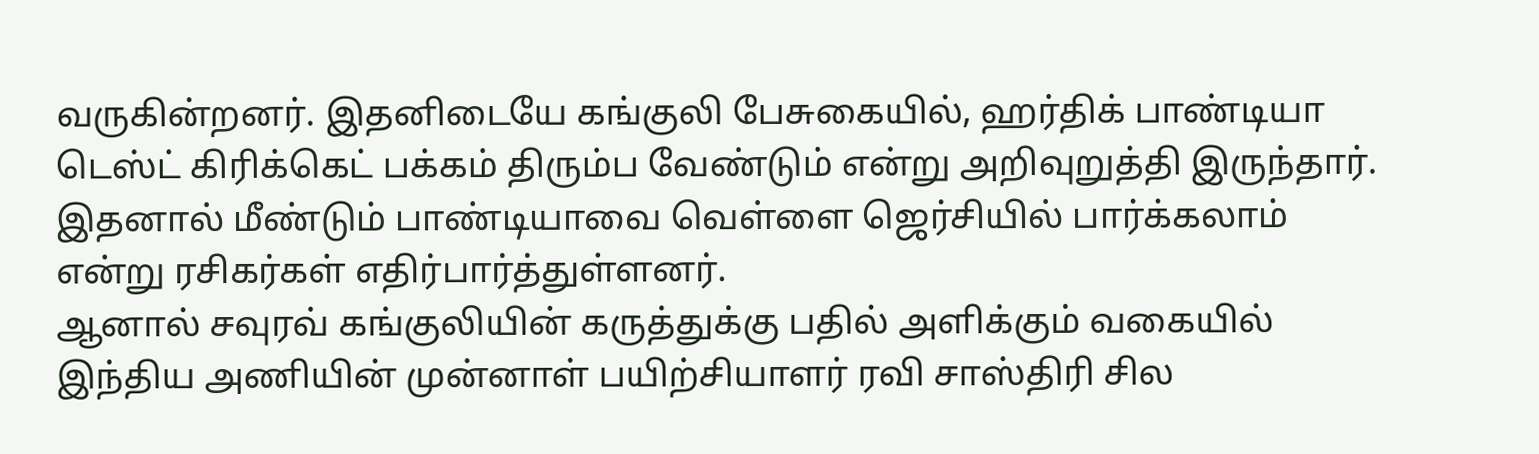வருகின்றனர். இதனிடையே கங்குலி பேசுகையில், ஹர்திக் பாண்டியா டெஸ்ட் கிரிக்கெட் பக்கம் திரும்ப வேண்டும் என்று அறிவுறுத்தி இருந்தார். இதனால் மீண்டும் பாண்டியாவை வெள்ளை ஜெர்சியில் பார்க்கலாம் என்று ரசிகர்கள் எதிர்பார்த்துள்ளனர்.
ஆனால் சவுரவ் கங்குலியின் கருத்துக்கு பதில் அளிக்கும் வகையில் இந்திய அணியின் முன்னாள் பயிற்சியாளர் ரவி சாஸ்திரி சில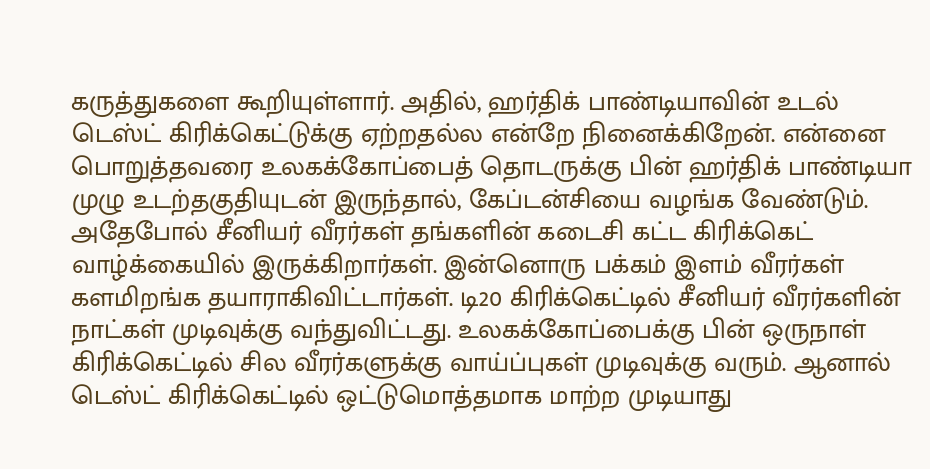கருத்துகளை கூறியுள்ளார். அதில், ஹர்திக் பாண்டியாவின் உடல் டெஸ்ட் கிரிக்கெட்டுக்கு ஏற்றதல்ல என்றே நினைக்கிறேன். என்னை பொறுத்தவரை உலகக்கோப்பைத் தொடருக்கு பின் ஹர்திக் பாண்டியா முழு உடற்தகுதியுடன் இருந்தால், கேப்டன்சியை வழங்க வேண்டும்.
அதேபோல் சீனியர் வீரர்கள் தங்களின் கடைசி கட்ட கிரிக்கெட் வாழ்க்கையில் இருக்கிறார்கள். இன்னொரு பக்கம் இளம் வீரர்கள் களமிறங்க தயாராகிவிட்டார்கள். டி20 கிரிக்கெட்டில் சீனியர் வீரர்களின் நாட்கள் முடிவுக்கு வந்துவிட்டது. உலகக்கோப்பைக்கு பின் ஒருநாள் கிரிக்கெட்டில் சில வீரர்களுக்கு வாய்ப்புகள் முடிவுக்கு வரும். ஆனால் டெஸ்ட் கிரிக்கெட்டில் ஒட்டுமொத்தமாக மாற்ற முடியாது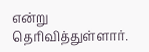என்று தெரிவித்துள்ளார்.